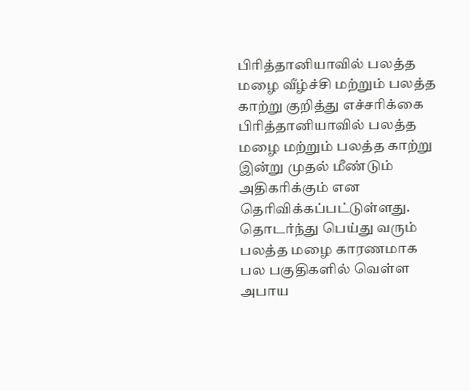பிரித்தானியாவில் பலத்த மழை வீழ்ச்சி மற்றும் பலத்த காற்று குறித்து எச்சரிக்கை
பிரித்தானியாவில் பலத்த மழை மற்றும் பலத்த காற்று இன்று முதல் மீண்டும் அதிகரிக்கும் என தெரிவிக்கப்பட்டுள்ளது.
தொடர்ந்து பெய்து வரும் பலத்த மழை காரணமாக பல பகுதிகளில் வெள்ள அபாய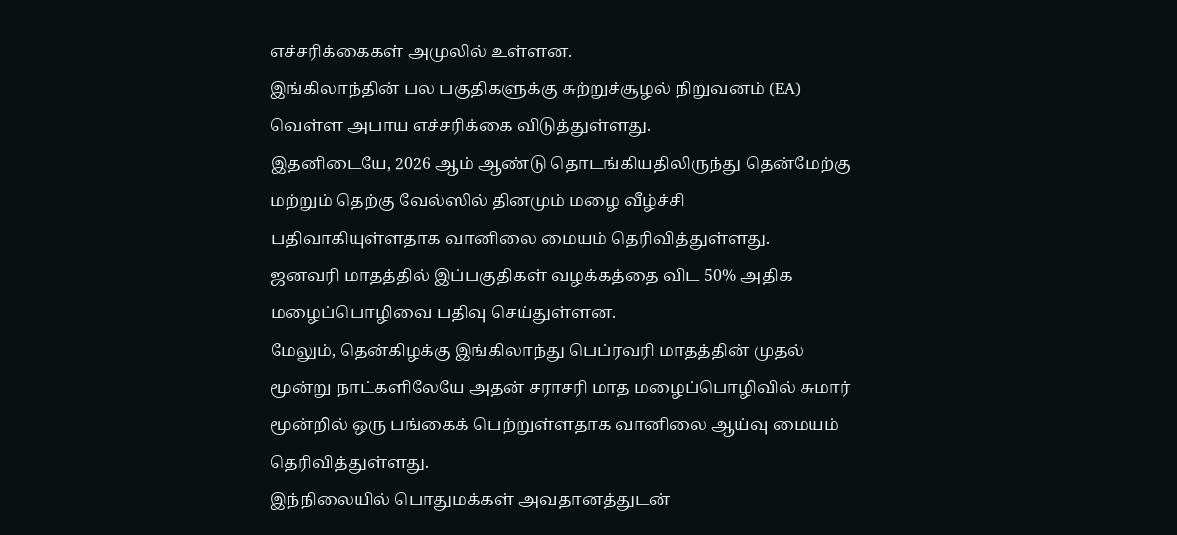எச்சரிக்கைகள் அமுலில் உள்ளன.
இங்கிலாந்தின் பல பகுதிகளுக்கு சுற்றுச்சூழல் நிறுவனம் (EA) வெள்ள அபாய எச்சரிக்கை விடுத்துள்ளது.
இதனிடையே, 2026 ஆம் ஆண்டு தொடங்கியதிலிருந்து தென்மேற்கு மற்றும் தெற்கு வேல்ஸில் தினமும் மழை வீழ்ச்சி பதிவாகியுள்ளதாக வானிலை மையம் தெரிவித்துள்ளது.
ஜனவரி மாதத்தில் இப்பகுதிகள் வழக்கத்தை விட 50% அதிக மழைப்பொழிவை பதிவு செய்துள்ளன.
மேலும், தென்கிழக்கு இங்கிலாந்து பெப்ரவரி மாதத்தின் முதல் மூன்று நாட்களிலேயே அதன் சராசரி மாத மழைப்பொழிவில் சுமார் மூன்றில் ஒரு பங்கைக் பெற்றுள்ளதாக வானிலை ஆய்வு மையம் தெரிவித்துள்ளது.
இந்நிலையில் பொதுமக்கள் அவதானத்துடன்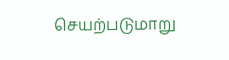செயற்படுமாறு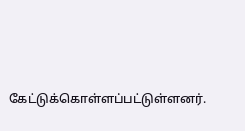கேட்டுக்கொள்ளப்பட்டுள்ளனர்.